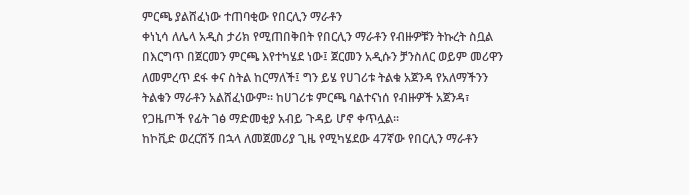ምርጫ ያልሸፈነው ተጠባቂው የበርሊን ማራቶን
ቀነኒሳ ለሌላ አዲስ ታሪክ የሚጠበቅበት የበርሊን ማራቶን የብዙዎቹን ትኩረት ስቧል
በእርግጥ በጀርመን ምርጫ እየተካሄደ ነው፤ ጀርመን አዲሱን ቻንስለር ወይም መሪዋን ለመምረጥ ደፋ ቀና ስትል ከርማለች፤ ግን ይሄ የሀገሪቱ ትልቁ አጀንዳ የአለማችንን ትልቁን ማራቶን አልሸፈነውም፡፡ ከሀገሪቱ ምርጫ ባልተናነሰ የብዙዎች አጀንዳ፣ የጋዜጦች የፊት ገፅ ማድመቂያ አብይ ጉዳይ ሆኖ ቀጥሏል፡፡
ከኮቪድ ወረርሽኝ በኋላ ለመጀመሪያ ጊዜ የሚካሄደው 47ኛው የበርሊን ማራቶን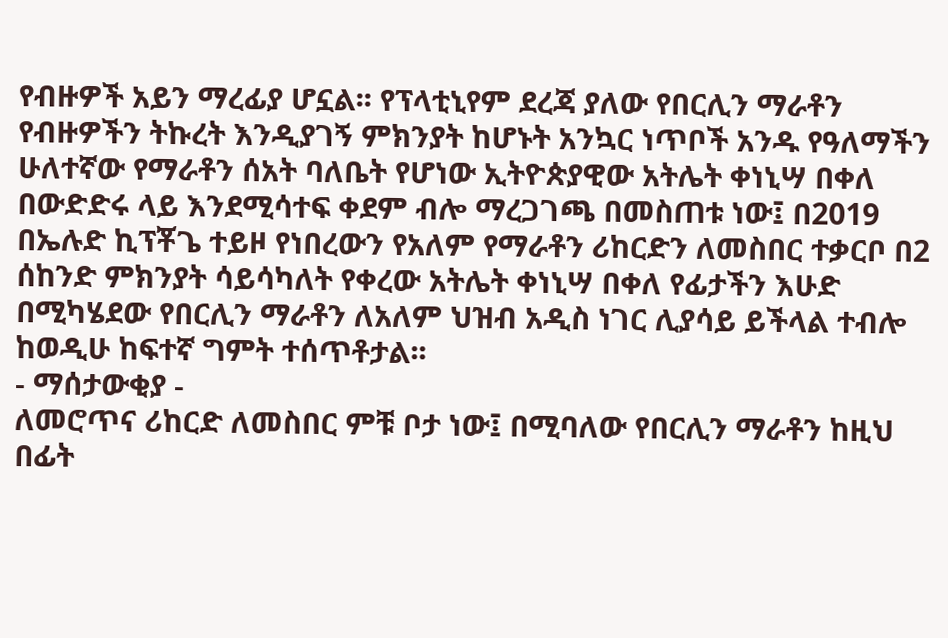የብዙዎች አይን ማረፊያ ሆኗል፡፡ የፕላቲኒየም ደረጃ ያለው የበርሊን ማራቶን የብዙዎችን ትኩረት እንዲያገኝ ምክንያት ከሆኑት አንኳር ነጥቦች አንዱ የዓለማችን ሁለተኛው የማራቶን ሰአት ባለቤት የሆነው ኢትዮጵያዊው አትሌት ቀነኒሣ በቀለ በውድድሩ ላይ እንደሚሳተፍ ቀደም ብሎ ማረጋገጫ በመስጠቱ ነው፤ በ2019 በኤሉድ ኪፕቾጌ ተይዞ የነበረውን የአለም የማራቶን ሪከርድን ለመስበር ተቃርቦ በ2 ሰከንድ ምክንያት ሳይሳካለት የቀረው አትሌት ቀነኒሣ በቀለ የፊታችን እሁድ በሚካሄደው የበርሊን ማራቶን ለአለም ህዝብ አዲስ ነገር ሊያሳይ ይችላል ተብሎ ከወዲሁ ከፍተኛ ግምት ተሰጥቶታል፡፡
- ማሰታውቂያ -
ለመሮጥና ሪከርድ ለመስበር ምቹ ቦታ ነው፤ በሚባለው የበርሊን ማራቶን ከዚህ በፊት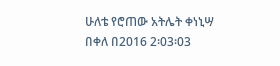ሁለቴ የሮጠው አትሌት ቀነኒሣ በቀለ በ2016 2፡03፡03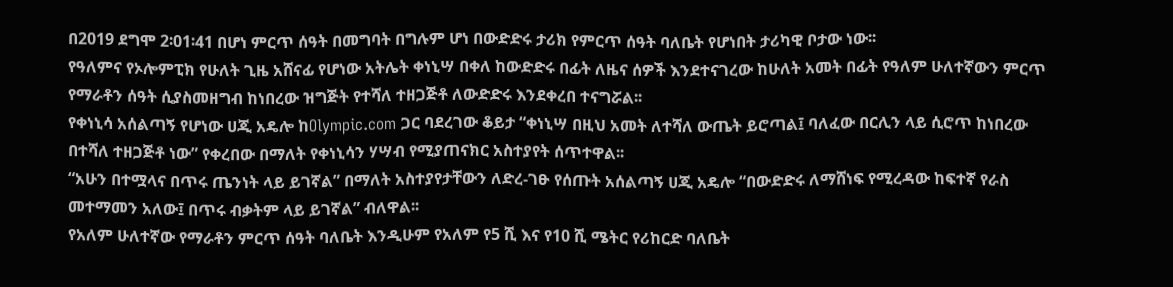በ2019 ደግሞ 2፡01፡41 በሆነ ምርጥ ሰዓት በመግባት በግሉም ሆነ በውድድሩ ታሪክ የምርጥ ሰዓት ባለቤት የሆነበት ታሪካዊ ቦታው ነው፡፡
የዓለምና የኦሎምፒክ የሁለት ጊዜ አሸናፊ የሆነው አትሌት ቀነኒሣ በቀለ ከውድድሩ በፊት ለዜና ሰዎች እንደተናገረው ከሁለት አመት በፊት የዓለም ሁለተኛውን ምርጥ የማራቶን ሰዓት ሲያስመዘግብ ከነበረው ዝግጅት የተሻለ ተዘጋጅቶ ለውድድሩ እንደቀረበ ተናግሯል፡፡
የቀነኒሳ አሰልጣኝ የሆነው ሀጂ አዴሎ ከOlympic.com ጋር ባደረገው ቆይታ “ቀነኒሣ በዚህ አመት ለተሻለ ውጤት ይሮጣል፤ ባለፈው በርሊን ላይ ሲሮጥ ከነበረው በተሻለ ተዘጋጅቶ ነው” የቀረበው በማለት የቀነኒሳን ሃሣብ የሚያጠናክር አስተያየት ሰጥተዋል፡፡
“አሁን በተሟላና በጥሩ ጤንነት ላይ ይገኛል” በማለት አስተያየታቸውን ለድረ-ገፁ የሰጡት አሰልጣኝ ሀጂ አዴሎ “በውድድሩ ለማሸነፍ የሚረዳው ከፍተኛ የራስ መተማመን አለው፤ በጥሩ ብቃትም ላይ ይገኛል” ብለዋል፡፡
የአለም ሁለተኛው የማራቶን ምርጥ ሰዓት ባለቤት እንዲሁም የአለም የ5 ሺ እና የ10 ሺ ሜትር የሪከርድ ባለቤት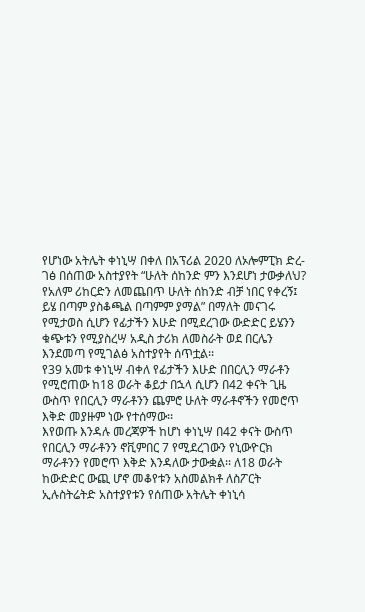የሆነው አትሌት ቀነኒሣ በቀለ በአፕሪል 2020 ለኦሎምፒክ ድረ-ገፅ በሰጠው አስተያየት “ሁለት ሰከንድ ምን እንደሆነ ታውቃለህ? የአለም ሪከርድን ለመጨበጥ ሁለት ሰከንድ ብቻ ነበር የቀረኝ፤ ይሄ በጣም ያስቆጫል በጣምም ያማል” በማለት መናገሩ የሚታወስ ሲሆን የፊታችን እሁድ በሚደረገው ውድድር ይሄንን ቁጭቱን የሚያስረሣ አዲስ ታሪክ ለመስራት ወደ በርሌን እንደመጣ የሚገልፅ አስተያየት ሰጥቷል፡፡
የ39 አመቱ ቀነኒሣ ብቀለ የፊታችን እሁድ በበርሊን ማራቶን የሚሮጠው ከ18 ወራት ቆይታ በኋላ ሲሆን በ42 ቀናት ጊዜ ውስጥ የበርሊን ማራቶንን ጨምሮ ሁለት ማራቶኖችን የመሮጥ እቅድ መያዙም ነው የተሰማው፡፡
እየወጡ እንዳሉ መረጃዎች ከሆነ ቀነኒሣ በ42 ቀናት ውስጥ የበርሊን ማራቶንን ኖቪምበር 7 የሚደረገውን የኒውዮርክ ማራቶንን የመሮጥ እቅድ እንዳለው ታውቋል፡፡ ለ18 ወራት ከውድድር ውጪ ሆኖ መቆየቱን አስመልክቶ ለስፖርት ኢሉስትሬትድ አስተያየቱን የሰጠው አትሌት ቀነኒሳ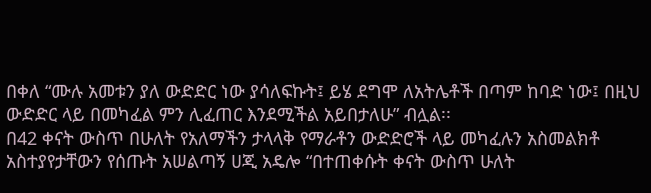በቀለ “ሙሉ አመቱን ያለ ውድድር ነው ያሳለፍኩት፤ ይሄ ደግሞ ለአትሌቶች በጣም ከባድ ነው፤ በዚህ ውድድር ላይ በመካፈል ምን ሊፈጠር እንደሚችል አይበታለሁ” ብሏል፡፡
በ42 ቀናት ውስጥ በሁለት የአለማችን ታላላቅ የማራቶን ውድድሮች ላይ መካፈሉን አስመልክቶ አስተያየታቸውን የሰጡት አሠልጣኝ ሀጂ አዴሎ “በተጠቀሱት ቀናት ውስጥ ሁለት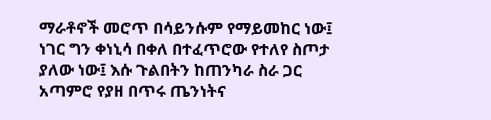ማራቶኖች መሮጥ በሳይንሱም የማይመከር ነው፤ ነገር ግን ቀነኒሳ በቀለ በተፈጥሮው የተለየ ስጦታ ያለው ነው፤ እሱ ጉልበትን ከጠንካራ ስራ ጋር አጣምሮ የያዘ በጥሩ ጤንነትና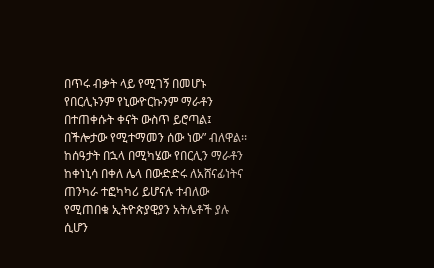በጥሩ ብቃት ላይ የሚገኝ በመሆኑ የበርሊኑንም የኒውዮርኩንም ማራቶን በተጠቀሱት ቀናት ውስጥ ይሮጣል፤ በችሎታው የሚተማመን ሰው ነው” ብለዋል፡፡
ከሰዓታት በኋላ በሚካሄው የበርሊን ማራቶን ከቀነኒሳ በቀለ ሌላ በውድድሩ ለአሸናፊነትና ጠንካራ ተፎካካሪ ይሆናሉ ተብለው የሚጠበቁ ኢትዮጵያዊያን አትሌቶች ያሉ ሲሆን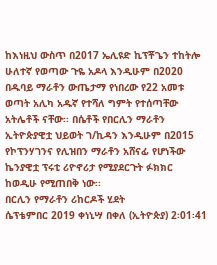ከእነዚህ ውስጥ በ2017 ኤሊዩድ ኪፕቾጌን ተከትሎ ሁለተኛ የወጣው ጉዬ አዶላ እንዲሁም በ2020 በዱባይ ማራቶን ውጤታማ የነበረው የ22 አመቱ ወጣት አሊካ አዱኛ የተሻለ ግምት የተሰጣቸው አትሌቶች ናቸው፡፡ በሴቶች የበርሊን ማራቶን ኢትዮጵያዊቷ ህይወት ገ/ኪዳን እንዲሁም በ2015 የኮፕንሃገንና የሊዝበን ማራቶን አሸናፊ የሆነችው ኬንያዊቷ ፕሩቲ ሪዮኖሪታ የሚያደርጉት ፉክክር ከወዲሁ የሚጠበቅ ነው፡፡
በርሊን የማራቶን ሪከርዶች ሂደት
ሴፕቴምበር 2019 ቀነኒሣ በቀለ (ኢትዮጵያ) 2፡01፡41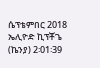ሴፕቴምበር 2018 ኤሊዮድ ኪፕቾጌ (ኬንያ) 2፡01፡39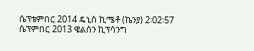ሴፕቴምበር 2014 ዴኒስ ኪሜቶ (ኬንያ) 2፡02፡57
ሴፕምበር 2013 ዌልሰን ኪፕሳንግ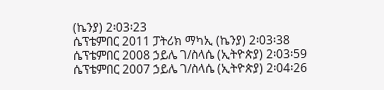(ኬንያ) 2፡03፡23
ሴፕቴምበር 2011 ፓትሪክ ማካኢ (ኬንያ) 2፡03፡38
ሴፕቴምበር 2008 ኃይሌ ገ/ስላሴ (ኢትዮጵያ) 2፡03፡59
ሴፕቴምበር 2007 ኃይሌ ገ/ስላሴ (ኢትዮጵያ) 2፡04፡26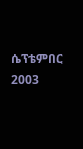ሴፕቴምበር 2003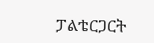ፓልቴርጋርት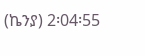(ኬንያ) 2፡04፡55